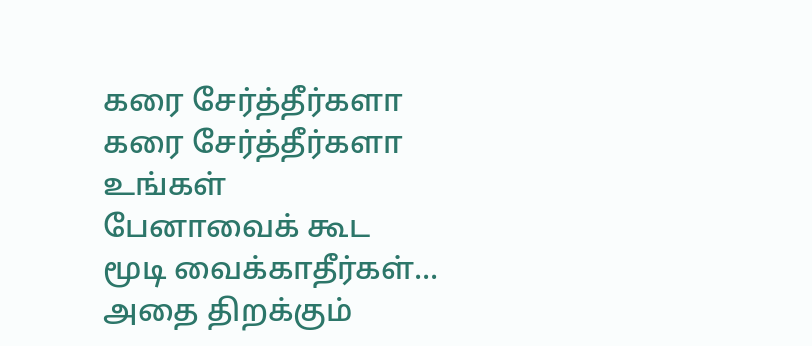கரை சேர்த்தீர்களா
கரை சேர்த்தீர்களா
உங்கள்
பேனாவைக் கூட
மூடி வைக்காதீர்கள்...
அதை திறக்கும்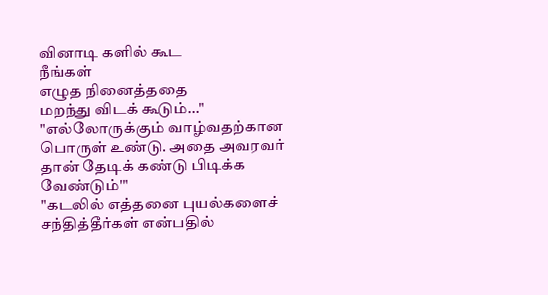வினாடி களில் கூட
நீங்கள்
எழுத நினைத்ததை
மறந்து விடக் கூடும்..."
"எல்லோருக்கும் வாழ்வதற்கான பொருள் உண்டு. அதை அவரவர் தான் தேடிக் கண்டு பிடிக்க வேண்டும்'"
"கடலில் எத்தனை புயல்களைச் சந்தித்தீர்கள் என்பதில்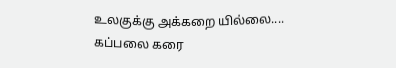உலகுக்கு அக்கறை யில்லை....
கப்பலை கரை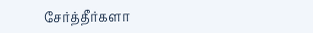சேர்த்தீர்களா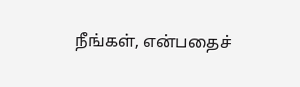நீங்கள், என்பதைச்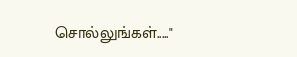சொல்லுங்கள்....."